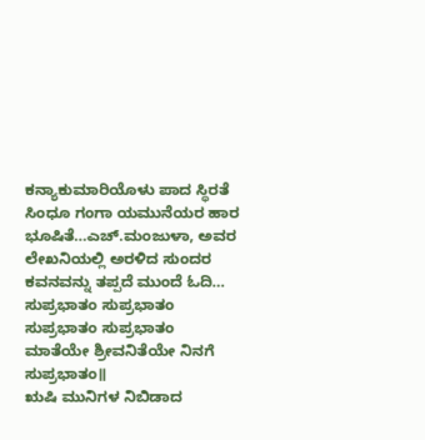ಕನ್ಯಾಕುಮಾರಿಯೊಳು ಪಾದ ಸ್ಥಿರತೆ ಸಿಂಧೂ ಗಂಗಾ ಯಮುನೆಯರ ಹಾರ ಭೂಷಿತೆ…ಎಚ್.ಮಂಜುಳಾ, ಅವರ ಲೇಖನಿಯಲ್ಲಿ ಅರಳಿದ ಸುಂದರ ಕವನವನ್ನು ತಪ್ಪದೆ ಮುಂದೆ ಓದಿ…
ಸುಪ್ರಭಾತಂ ಸುಪ್ರಭಾತಂ ಸುಪ್ರಭಾತಂ ಸುಪ್ರಭಾತಂ
ಮಾತೆಯೇ ಶ್ರೀವನಿತೆಯೇ ನಿನಗೆ ಸುಪ್ರಭಾತಂ॥
ಋಷಿ ಮುನಿಗಳ ನಿಬಿಡಾದ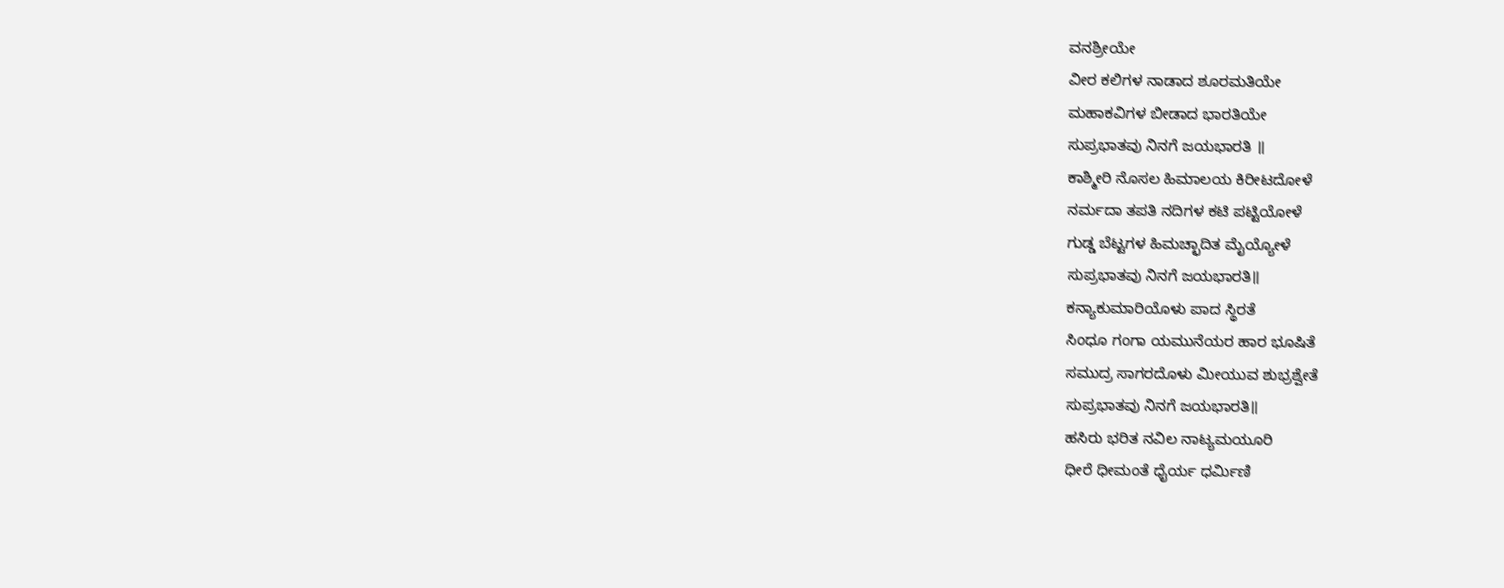ವನಶ್ರೀಯೇ
ವೀರ ಕಲಿಗಳ ನಾಡಾದ ಶೂರಮತಿಯೇ
ಮಹಾಕವಿಗಳ ಬೀಡಾದ ಭಾರತಿಯೇ
ಸುಪ್ರಭಾತವು ನಿನಗೆ ಜಯಭಾರತಿ ॥
ಕಾಶ್ಮೀರಿ ನೊಸಲ ಹಿಮಾಲಯ ಕಿರೀಟದೋಳೆ
ನರ್ಮದಾ ತಪತಿ ನದಿಗಳ ಕಟಿ ಪಟ್ಟಿಯೋಳೆ
ಗುಡ್ಡ ಬೆಟ್ಟಗಳ ಹಿಮಚ್ಛಾದಿತ ಮೈಯ್ಯೋಳೆ
ಸುಪ್ರಭಾತವು ನಿನಗೆ ಜಯಭಾರತಿ॥
ಕನ್ಯಾಕುಮಾರಿಯೊಳು ಪಾದ ಸ್ಥಿರತೆ
ಸಿಂಧೂ ಗಂಗಾ ಯಮುನೆಯರ ಹಾರ ಭೂಷಿತೆ
ಸಮುದ್ರ ಸಾಗರದೊಳು ಮೀಯುವ ಶುಭ್ರಶ್ವೇತೆ
ಸುಪ್ರಭಾತವು ನಿನಗೆ ಜಯಭಾರತಿ॥
ಹಸಿರು ಭರಿತ ನವಿಲ ನಾಟ್ಯಮಯೂರಿ
ಧೀರೆ ಧೀಮಂತೆ ಧೈರ್ಯ ಧರ್ಮಿಣಿ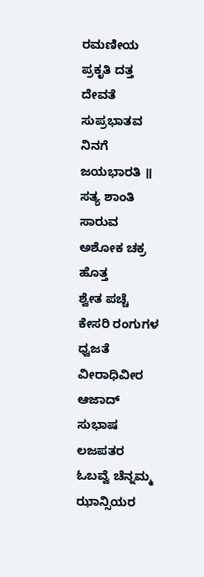ರಮಣೀಯ ಪ್ರಕೃತಿ ದತ್ತ ದೇವತೆ
ಸುಪ್ರಭಾತವ ನಿನಗೆ ಜಯಭಾರತಿ ॥
ಸತ್ಯ ಶಾಂತಿ ಸಾರುವ ಅಶೋಕ ಚಕ್ರ ಹೊತ್ತ
ಶ್ವೇತ ಪಚ್ಚೆ ಕೇಸರಿ ರಂಗುಗಳ ಧ್ವಜತೆ
ವೀರಾಧಿವೀರ ಆಜಾದ್ ಸುಭಾಷ ಲಜಪತರ
ಓಬವ್ವೆ ಚೆನ್ನಮ್ಮ ಝಾನ್ಸಿಯರ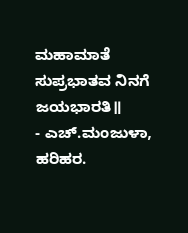ಮಹಾಮಾತೆ
ಸುಪ್ರಭಾತವ ನಿನಗೆ ಜಯಭಾರತಿ॥
- ಎಚ್.ಮಂಜುಳಾ, ಹರಿಹರ.